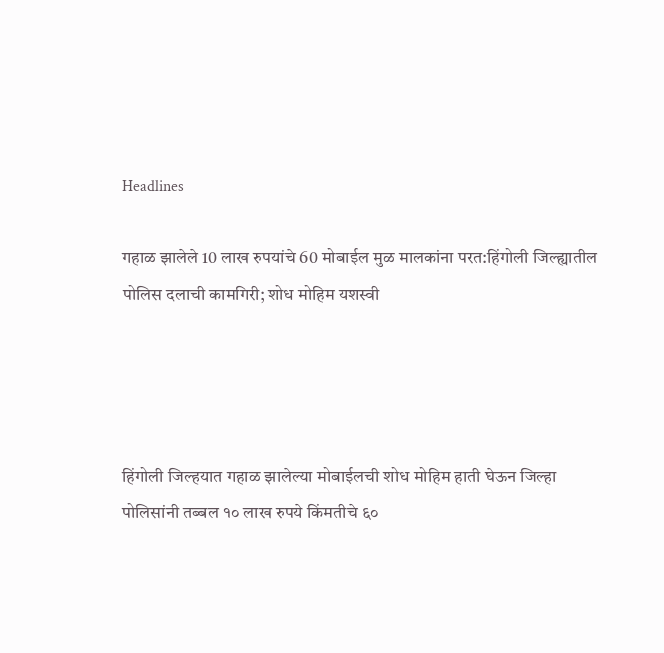Headlines

गहाळ झालेले 10 लाख रुपयांचे 60 मोबाईल मुळ मालकांना परत:हिंगोली जिल्ह्यातील पोलिस दलाची कामगिरी; शोध मोहिम यशस्वी




हिंगोली जिल्हयात गहाळ झालेल्या मोबाईलची शोध मोहिम हाती घेऊन जिल्हा पोलिसांनी तब्बल १० लाख रुपये किंमतीचे ६०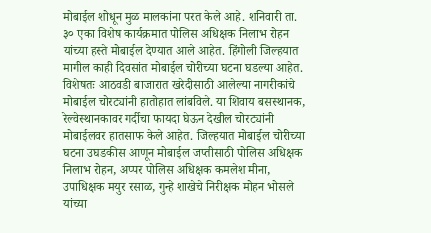मोबाईल शोधून मुळ मालकांना परत केले आहे. शनिवारी ता. ३० एका विशेष कार्यक्रमात पोलिस अधिक्षक निलाभ रोहन यांच्या हस्ते मोबाईल देण्यात आले आहेत. हिंगोली जिल्हयात मागील काही दिवसांत मोबाईल चोरीच्या घटना घडल्या आहेत. विशेषतः आठवडी बाजारात खरेदीसाठी आलेल्या नागरीकांचे मोबाईल चोरट्यांनी हातोहात लांबविले. या शिवाय बसस्थानक, रेल्वेस्थानकावर गर्दीचा फायदा घेऊन देखील चोरट्यांनी मोबाईलवर हातसाफ केले आहेत. जिल्हयात मोबाईल चोरीच्या घटना उघडकीस आणून मोबाईल जप्तीसाठी पोलिस अधिक्षक निलाभ रोहन, अप्पर पोलिस अधिक्षक कमलेश मीना, उपाधिक्षक मयुर रसाळ, गुन्हे शाखेचे निरीक्षक मोहन भोसले यांच्या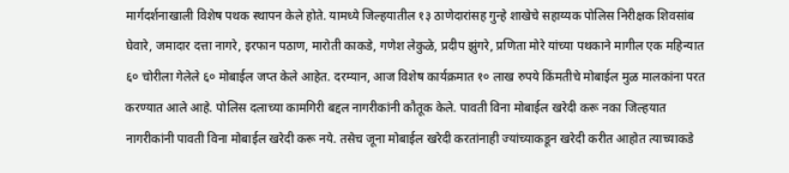मार्गदर्शनाखाली विशेष पथक स्थापन केले होते. यामध्ये जिल्हयातील १३ ठाणेदारांसह गुन्हे शाखेचे सहाय्यक पोलिस निरीक्षक शिवसांब घेवारे, जमादार दत्ता नागरे, इरफान पठाण, मारोती काकडे, गणेश लेकुळे, प्रदीप झुंगरे, प्रणिता मोरे यांच्या पथकाने मागील एक महिन्यात ६० चोरीला गेलेले ६० मोबाईल जप्त केले आहेत. दरम्यान, आज विशेष कार्यक्रमात १० लाख रुपये किंमतीचे मोबाईल मुळ मालकांना परत करण्यात आले आहे. पोलिस दलाच्या कामगिरी बद्दल नागरीकांनी कौतूक केले. पावती विना मोबाईल खरेदी करू नका जिल्हयात नागरीकांनी पावती विना मोबाईल खरेदी करू नये. तसेच जूना मोबाईल खरेदी करतांनाही ज्यांच्याकडून खरेदी करीत आहोत त्याच्याकडे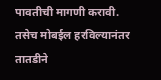पावतीची मागणी करावी. तसेच मोबईल हरविल्यानंतर तातडीने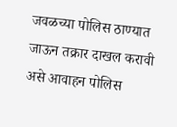जवळच्या पोलिस ठाण्यात जाऊन तक्रार दाखल करावी असे आवाहन पोलिस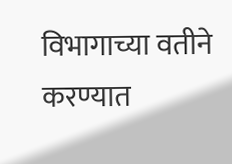विभागाच्या वतीने करण्यात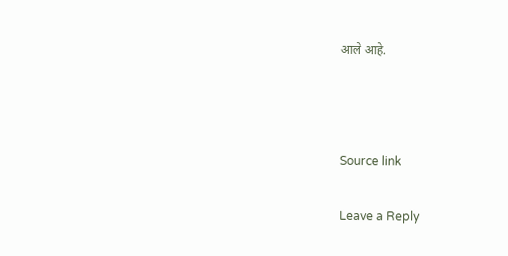आले आहे.



Source link

Leave a Reply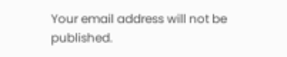Your email address will not be published.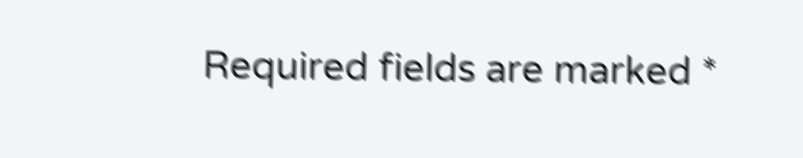Required fields are marked *